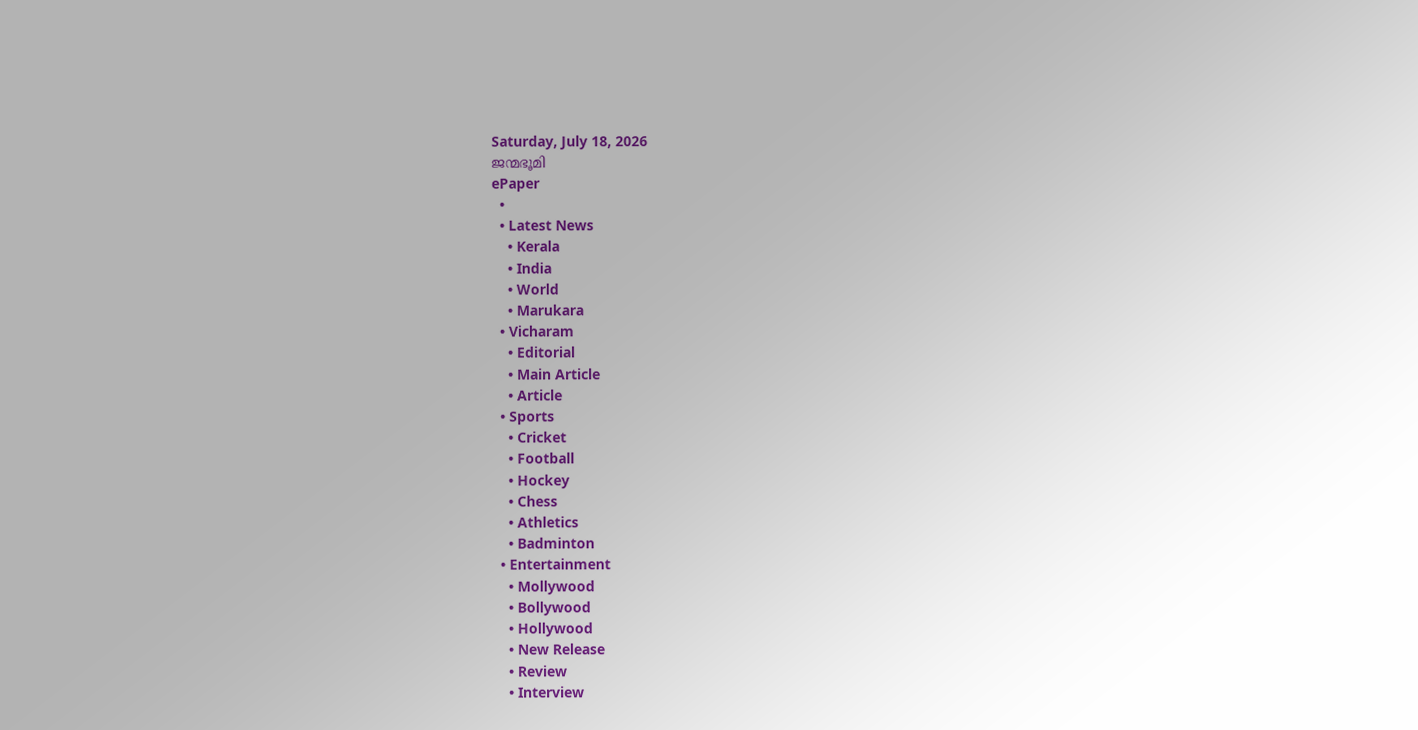Saturday, July 18, 2026
ജന്മഭൂമി
ePaper
  •
  • Latest News
    • Kerala
    • India
    • World
    • Marukara
  • Vicharam
    • Editorial
    • Main Article
    • Article
  • Sports
    • Cricket
    • Football
    • Hockey
    • Chess
    • Athletics
    • Badminton
  • Entertainment
    • Mollywood
    • Bollywood
    • Hollywood
    • New Release
    • Review
    • Interview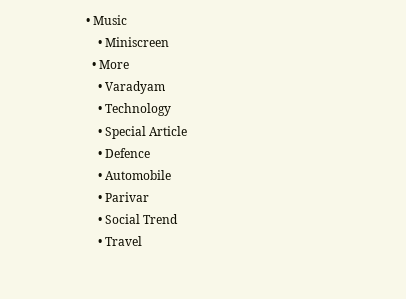• Music
    • Miniscreen
  • More
    • Varadyam
    • Technology
    • Special Article
    • Defence
    • Automobile
    • Parivar
    • Social Trend
    • Travel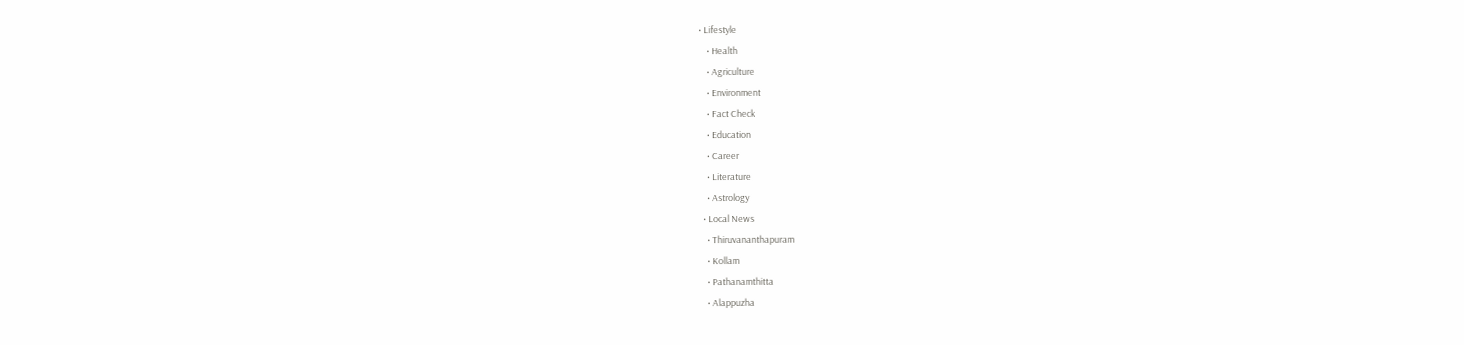• Lifestyle
    • Health
    • Agriculture
    • Environment
    • Fact Check
    • Education
    • Career
    • Literature
    • Astrology
  • Local News
    • Thiruvananthapuram
    • Kollam
    • Pathanamthitta
    • Alappuzha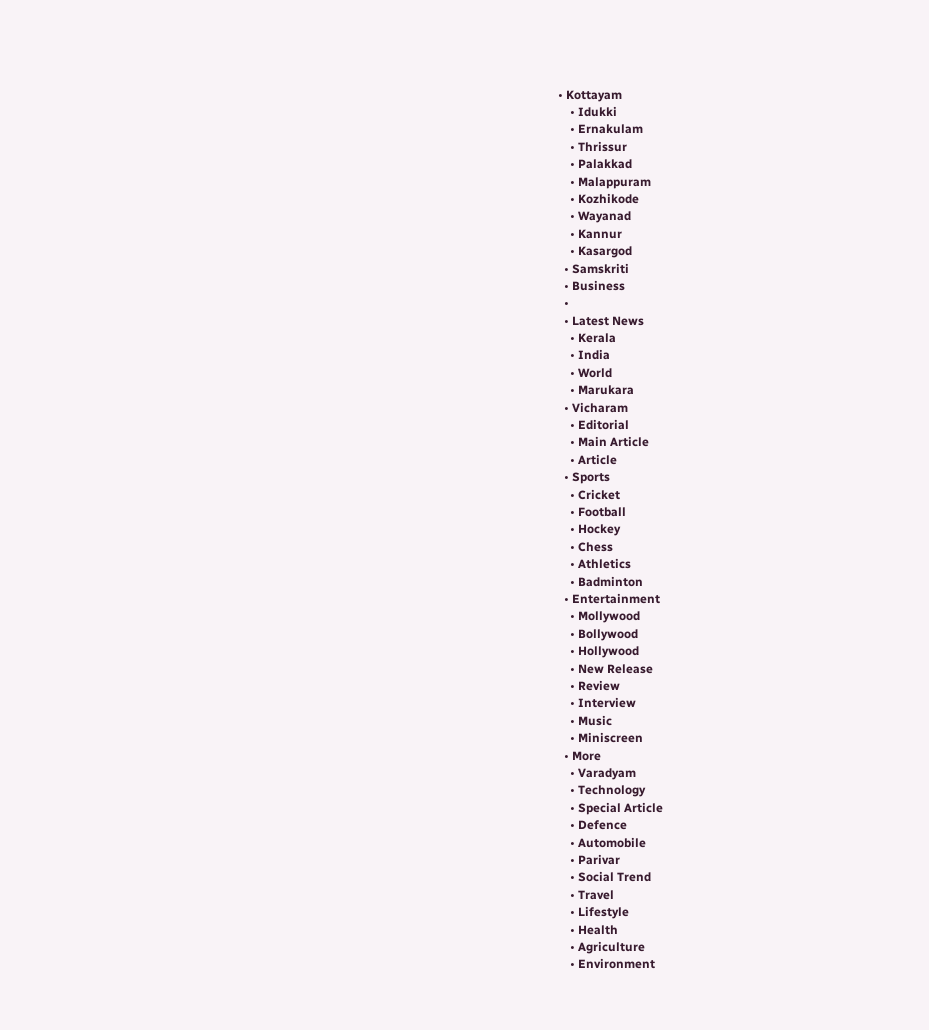• Kottayam
    • Idukki
    • Ernakulam
    • Thrissur
    • Palakkad
    • Malappuram
    • Kozhikode
    • Wayanad
    • Kannur
    • Kasargod
  • Samskriti
  • Business
  •
  • Latest News
    • Kerala
    • India
    • World
    • Marukara
  • Vicharam
    • Editorial
    • Main Article
    • Article
  • Sports
    • Cricket
    • Football
    • Hockey
    • Chess
    • Athletics
    • Badminton
  • Entertainment
    • Mollywood
    • Bollywood
    • Hollywood
    • New Release
    • Review
    • Interview
    • Music
    • Miniscreen
  • More
    • Varadyam
    • Technology
    • Special Article
    • Defence
    • Automobile
    • Parivar
    • Social Trend
    • Travel
    • Lifestyle
    • Health
    • Agriculture
    • Environment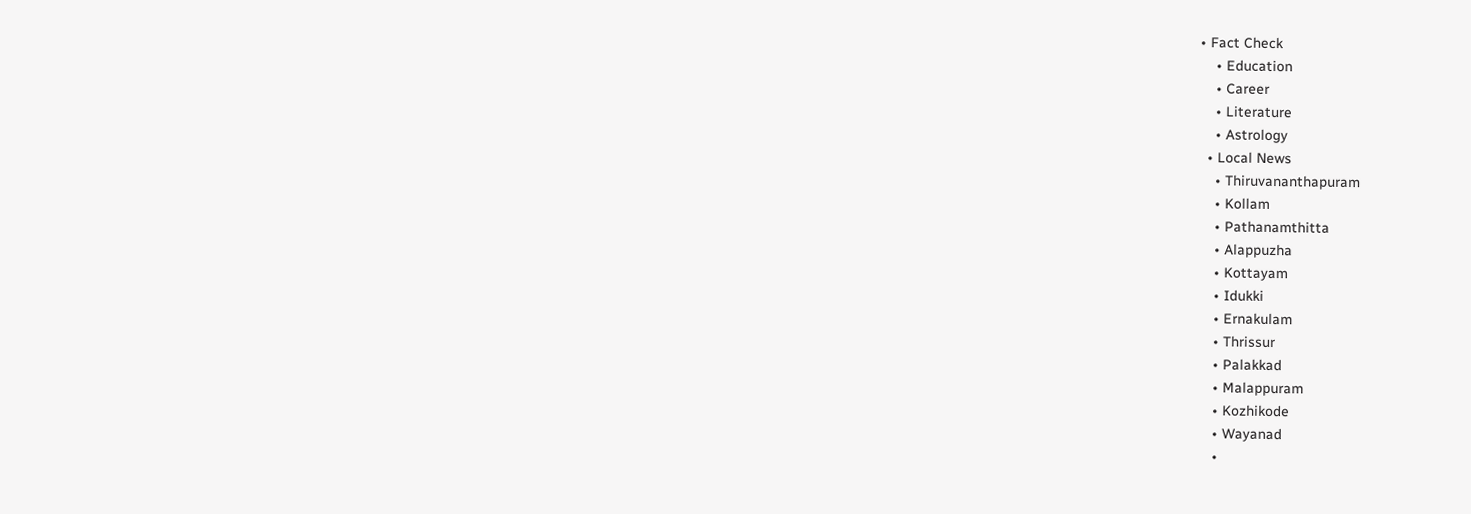• Fact Check
    • Education
    • Career
    • Literature
    • Astrology
  • Local News
    • Thiruvananthapuram
    • Kollam
    • Pathanamthitta
    • Alappuzha
    • Kottayam
    • Idukki
    • Ernakulam
    • Thrissur
    • Palakkad
    • Malappuram
    • Kozhikode
    • Wayanad
    •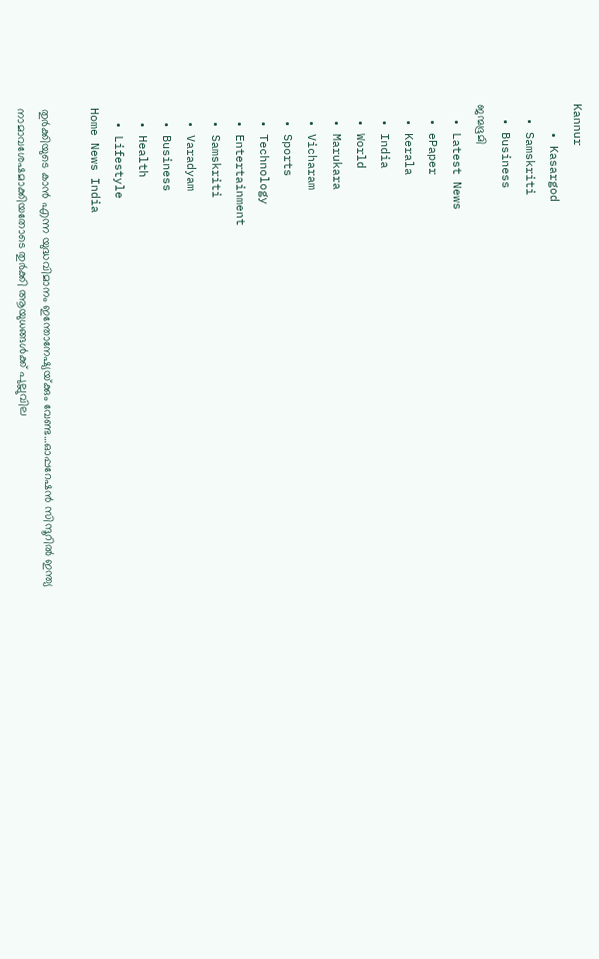Kannur
    • Kasargod
  • Samskriti
  • Business
ജന്മഭൂമി
  • Latest News
  • ePaper
  • Kerala
  • India
  • World
  • Marukara
  • Vicharam
  • Sports
  • Technology
  • Entertainment
  • Samskriti
  • Varadyam
  • Business
  • Health
  • Lifestyle
Home News India

തുര്‍ക്കിയുടെ കാന്‍ എന്ന യുദ്ധവിമാനം ഇന്തോനേഷ്യയ്‌ക്കും വേണ്ട…ഓപ്പറേഷന്‍ സിന്ദൂറില്‍ ഇന്ത്യ നാമാവശേഷമാക്കിയതോടെ തുര്‍ക്കി ആയുധങ്ങള്‍ക്ക് പുല്ലുവില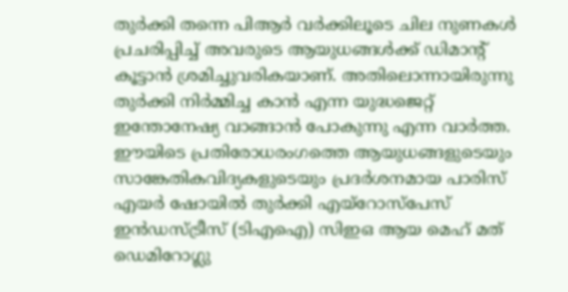തുര്‍ക്കി തന്നെ പിആര്‍ വര്‍ക്കിലൂടെ ചില നുണകള്‍ പ്രചരിപ്പിച്ച് അവരുടെ ആയുധങ്ങള്‍ക്ക് ഡിമാന്‍റ് കൂട്ടാന്‍ ശ്രമിച്ചുവരികയാണ്. അതിലൊന്നായിരുന്നു തുര്‍ക്കി നിര്‍മ്മിച്ച കാന്‍ എന്ന യുദ്ധജെറ്റ് ഇന്തോനേഷ്യ വാങ്ങാന്‍ പോകുന്നു എന്ന വാര്‍ത്ത. ഈയിടെ പ്രതിരോധരംഗത്തെ ആയുധങ്ങളുടെയും സാങ്കേതികവിദ്യകളുടെയും പ്രദര്‍ശനമായ പാരിസ് എയര്‍ ഷോയില്‍ തുര്‍ക്കി എയ്റോസ്പേസ് ഇന്‍ഡസ്ട്രീസ് (ടിഎഐ) സിഇഒ ആയ മെഹ് മത് ഡെമിറോഗ്ലു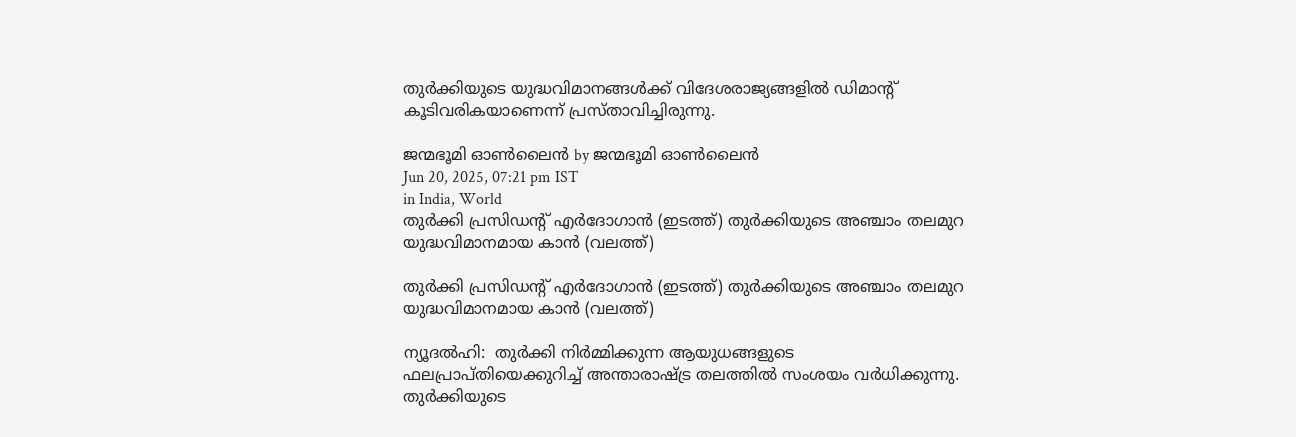തുര്‍ക്കിയുടെ യുദ്ധവിമാനങ്ങള്‍ക്ക് വിദേശരാജ്യങ്ങളില്‍ ഡിമാന്‍റ് കൂടിവരികയാണെന്ന് പ്രസ്താവിച്ചിരുന്നു.

ജന്മഭൂമി ഓണ്‍ലൈന്‍ by ജന്മഭൂമി ഓണ്‍ലൈന്‍
Jun 20, 2025, 07:21 pm IST
in India, World
തുര്‍ക്കി പ്രസിഡന്‍റ് എര്‍ദോഗാന്‍ (ഇടത്ത്) തുര്‍ക്കിയുടെ അഞ്ചാം തലമുറ യുദ്ധവിമാനമായ കാന്‍ (വലത്ത്)

തുര്‍ക്കി പ്രസിഡന്‍റ് എര്‍ദോഗാന്‍ (ഇടത്ത്) തുര്‍ക്കിയുടെ അഞ്ചാം തലമുറ യുദ്ധവിമാനമായ കാന്‍ (വലത്ത്)

ന്യൂദല്‍ഹി:  തുര്‍ക്കി നിര്‍മ്മിക്കുന്ന ആയുധങ്ങളുടെ ഫലപ്രാപ്തിയെക്കുറിച്ച് അന്താരാഷ്‌ട്ര തലത്തില്‍ സംശയം വര്‍ധിക്കുന്നു. തുര്‍ക്കിയുടെ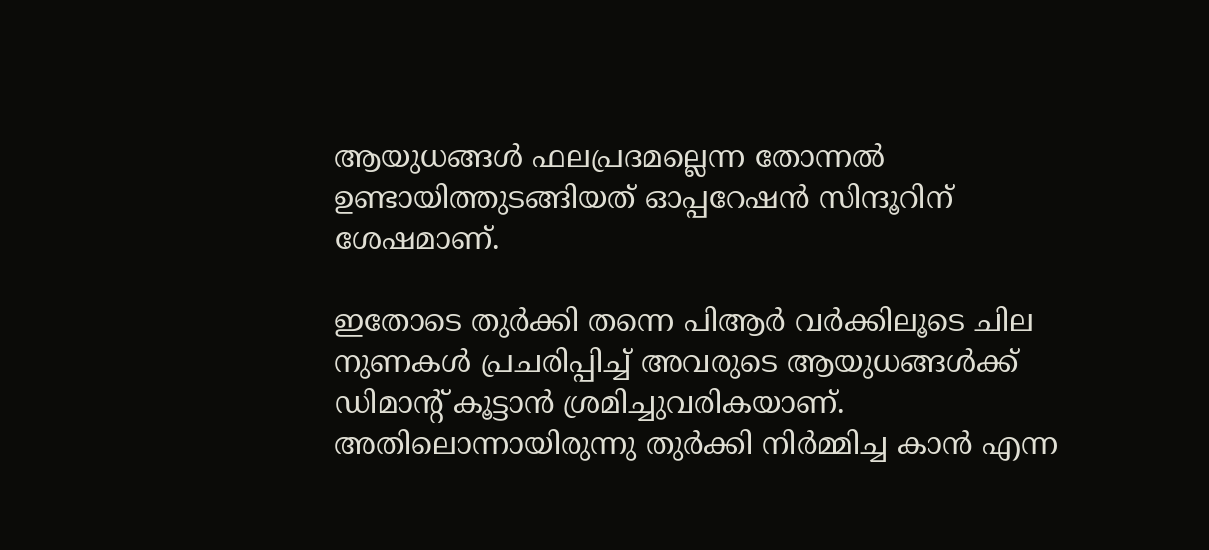ആയുധങ്ങള്‍ ഫലപ്രദമല്ലെന്ന തോന്നല്‍ ഉണ്ടായിത്തുടങ്ങിയത് ഓപ്പറേഷന്‍ സിന്ദൂറിന് ശേഷമാണ്.

ഇതോടെ തുര്‍ക്കി തന്നെ പിആര്‍ വര്‍ക്കിലൂടെ ചില നുണകള്‍ പ്രചരിപ്പിച്ച് അവരുടെ ആയുധങ്ങള്‍ക്ക് ഡിമാന്‍റ് കൂട്ടാന്‍ ശ്രമിച്ചുവരികയാണ്. അതിലൊന്നായിരുന്നു തുര്‍ക്കി നിര്‍മ്മിച്ച കാന്‍ എന്ന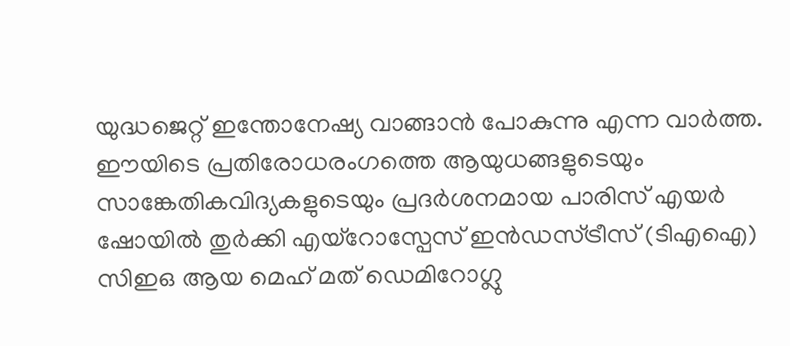യുദ്ധജെറ്റ് ഇന്തോനേഷ്യ വാങ്ങാന്‍ പോകുന്നു എന്ന വാര്‍ത്ത. ഈയിടെ പ്രതിരോധരംഗത്തെ ആയുധങ്ങളുടെയും സാങ്കേതികവിദ്യകളുടെയും പ്രദര്‍ശനമായ പാരിസ് എയര്‍ ഷോയില്‍ തുര്‍ക്കി എയ്റോസ്പേസ് ഇന്‍ഡസ്ട്രീസ് (ടിഎഐ) സിഇഒ ആയ മെഹ് മത് ഡെമിറോഗ്ലു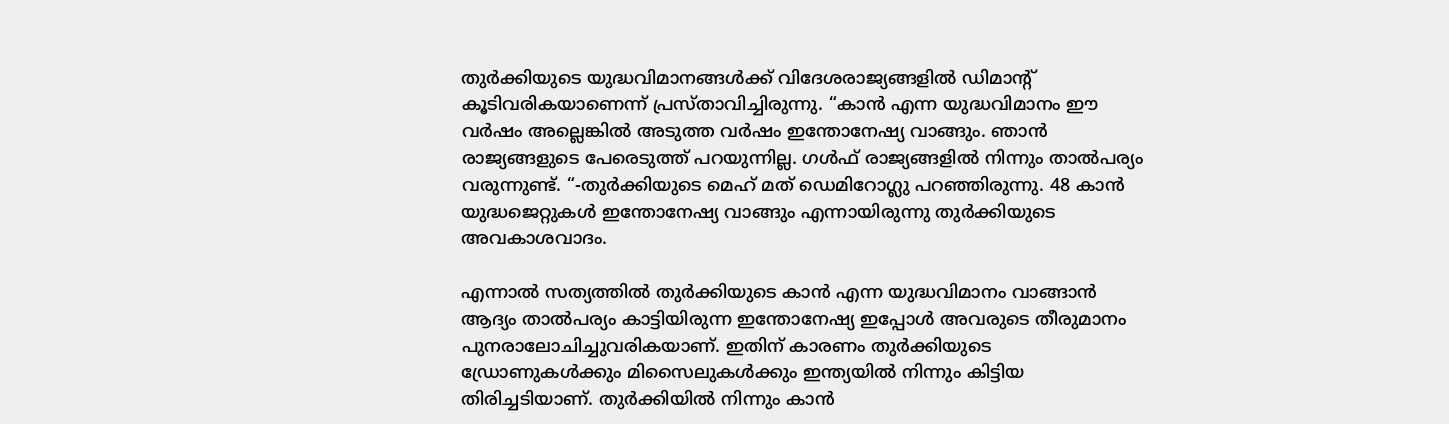തുര്‍ക്കിയുടെ യുദ്ധവിമാനങ്ങള്‍ക്ക് വിദേശരാജ്യങ്ങളില്‍ ഡിമാന്‍റ് കൂടിവരികയാണെന്ന് പ്രസ്താവിച്ചിരുന്നു. “കാന്‍ എന്ന യുദ്ധവിമാനം ഈ വര്‍ഷം അല്ലെങ്കില്‍ അടുത്ത വര്‍ഷം ഇന്തോനേഷ്യ വാങ്ങും. ഞാന്‍ രാജ്യങ്ങളുടെ പേരെടുത്ത് പറയുന്നില്ല. ഗള്‍ഫ് രാജ്യങ്ങളില്‍ നിന്നും താല്‍പര്യം വരുന്നുണ്ട്. “-തുര്‍ക്കിയുടെ മെഹ് മത് ഡെമിറോഗ്ലു പറഞ്ഞിരുന്നു. 48 കാന്‍ യുദ്ധജെറ്റുകള്‍ ഇന്തോനേഷ്യ വാങ്ങും എന്നായിരുന്നു തുര്‍ക്കിയുടെ അവകാശവാദം.

എന്നാല്‍ സത്യത്തില്‍ തുര്‍ക്കിയുടെ കാന്‍ എന്ന യുദ്ധവിമാനം വാങ്ങാന്‍ ആദ്യം താല്‍പര്യം കാട്ടിയിരുന്ന ഇന്തോനേഷ്യ ഇപ്പോള്‍ അവരുടെ തീരുമാനം പുനരാലോചിച്ചുവരികയാണ്. ഇതിന് കാരണം തുര്‍ക്കിയുടെ ഡ്രോണുകള്‍ക്കും മിസൈലുകള്‍ക്കും ഇന്ത്യയില്‍ നിന്നും കിട്ടിയ തിരിച്ചടിയാണ്. തുര്‍ക്കിയില്‍ നിന്നും കാന്‍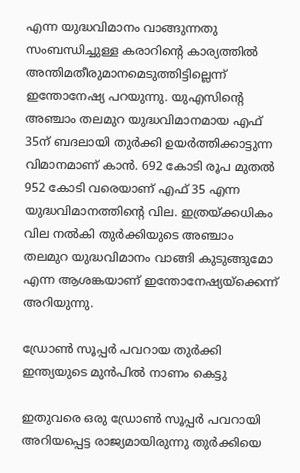എന്ന യുദ്ധവിമാനം വാങ്ങുന്നതു സംബന്ധിച്ചുള്ള കരാറിന്റെ കാര്യത്തില്‍ അന്തിമതീരുമാനമെടുത്തിട്ടില്ലെന്ന് ഇന്തോനേഷ്യ പറയുന്നു. യുഎസിന്റെ അഞ്ചാം തലമുറ യുദ്ധവിമാനമായ എഫ് 35ന് ബദലായി തുര്‍ക്കി ഉയര്‍ത്തിക്കാട്ടുന്ന വിമാനമാണ് കാന്‍. 692 കോടി രൂപ മുതല്‍ 952 കോടി വരെയാണ് എഫ് 35 എന്ന യുദ്ധവിമാനത്തിന്റെ വില. ഇത്രയ്‌ക്കധികം വില നല്‍കി തുര്‍ക്കിയുടെ അഞ്ചാം തലമുറ യുദ്ധവിമാനം വാങ്ങി കുടുങ്ങുമോ എന്ന ആശങ്കയാണ് ഇന്തോനേഷ്യയ്‌ക്കെന്ന് അറിയുന്നു.

ഡ്രോണ്‍ സൂപ്പര്‍ പവറായ തുര്‍ക്കി ഇന്ത്യയുടെ മുന്‍പില്‍ നാണം കെട്ടു

ഇതുവരെ ഒരു ഡ്രോണ്‍ സൂപ്പര്‍ പവറായി അറിയപ്പെട്ട രാജ്യമായിരുന്നു തുര്‍ക്കിയെ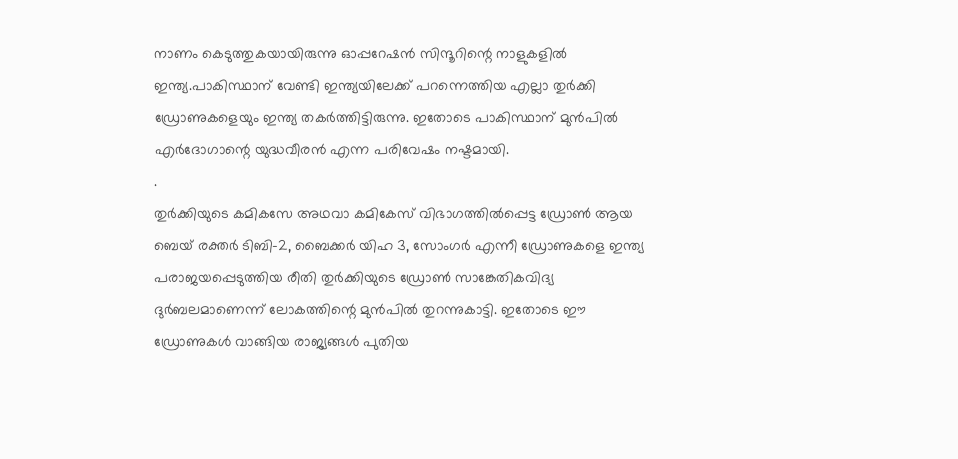നാണം കെടുത്തുകയായിരുന്നു ഓപ്പറേഷന്‍ സിന്ദൂറിന്റെ നാളുകളില്‍ ഇന്ത്യ.പാകിസ്ഥാന് വേണ്ടി ഇന്ത്യയിലേക്ക് പറന്നെത്തിയ എല്ലാ തുര്‍ക്കി ഡ്രോണുകളെയും ഇന്ത്യ തകര്‍ത്തിട്ടിരുന്നു. ഇതോടെ പാകിസ്ഥാന് മുന്‍പില്‍ എര്‍ദോഗാന്റെ യുദ്ധവീരന്‍ എന്ന പരിവേഷം നഷ്ടമായി.
.
തുർക്കിയുടെ കമികസേ അഥവാ കമികേസ് വിഭാഗത്തില്‍പ്പെട്ട ഡ്രോണ്‍ ആയ  ബെയ് രക്തർ ടിബി-2, ബൈക്കര്‍ യിഹ 3, സോംഗര്‍ എന്നീ ഡ്രോണുകളെ ഇന്ത്യ പരാജയപ്പെടുത്തിയ രീതി തുർക്കിയുടെ ഡ്രോൺ സാങ്കേതികവിദ്യ ദുര്‍ബലമാണെന്ന് ലോകത്തിന്റെ മുന്‍പില്‍ തുറന്നുകാട്ടി. ഇതോടെ ഈ ഡ്രോണുകള്‍ വാങ്ങിയ രാജ്യങ്ങള്‍ പുതിയ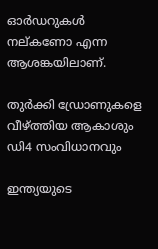ഓര്‍ഡറുകള്‍ നല്കണോ എന്ന ആശങ്കയിലാണ്.

തുര്‍ക്കി ഡ്രോണുകളെ വീഴ്‌ത്തിയ ആകാശും ഡി4 സംവിധാനവും

ഇന്ത്യയുടെ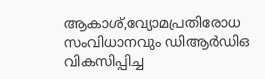ആകാശ്,വ്യോമപ്രതിരോധ സംവിധാനവും ഡിആര്‍ഡിഒ വികസിപ്പിച്ച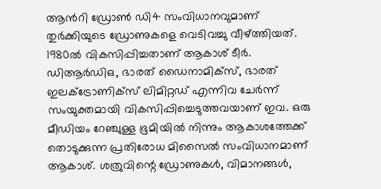ആന്‍റി ഡ്രോണ്‍ ഡി4 സംവിധാനവുമാണ് തുർക്കിയുടെ ഡ്രോണുകളെ വെടിവച്ചു വീഴ്‌ത്തിയത്. 1980ല്‍ വികസിപ്പിച്ചതാണ് ആകാശ് ടീര്‍. ഡിആര്‍ഡിഒ, ഭാരത് ഡൈനാമിക്സ്, ഭാരത് ഇലക്ട്രോണിക്സ് ലിമിറ്റഡ് എന്നിവ ചേര്‍ന്ന് സംയുക്തമായി വികസിപ്പിച്ചെടുത്തവയാണ് ഇവ. ഒരു മീഡിയം റേഞ്ചുള്ള ഭൂമിയില്‍ നിന്നും ആകാശത്തേക്ക് തൊടുക്കുന്ന പ്രതിരോധ മിസൈല്‍ സംവിധാനമാണ് ആകാശ്. ശത്രുവിന്റെ ഡ്രോണുകള്‍, വിമാനങ്ങള്‍,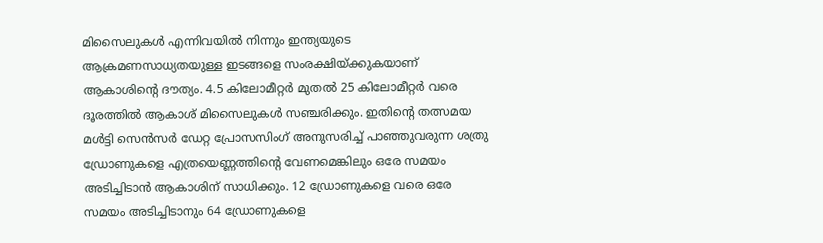മിസൈലുകള്‍ എന്നിവയില്‍ നിന്നും ഇന്ത്യയുടെ ആക്രമണസാധ്യതയുള്ള ഇടങ്ങളെ സംരക്ഷിയ്‌ക്കുകയാണ് ആകാശിന്റെ ദൗത്യം. 4.5 കിലോമീറ്റര്‍ മുതല്‍ 25 കിലോമീറ്റര്‍ വരെ ദൂരത്തില്‍ ആകാശ് മിസൈലുകള്‍ സഞ്ചരിക്കും. ഇതിന്റെ തത്സമയ മള്‍ട്ടി സെന്‍സര്‍ ഡേറ്റ പ്രോസസിംഗ് അനുസരിച്ച് പാഞ്ഞുവരുന്ന ശത്രു ഡ്രോണുകളെ എത്രയെണ്ണത്തിന്റെ വേണമെങ്കിലും ഒരേ സമയം അടിച്ചിടാന്‍ ആകാശിന് സാധിക്കും. 12 ഡ്രോണുകളെ വരെ ഒരേ സമയം അടിച്ചിടാനും 64 ഡ്രോണുകളെ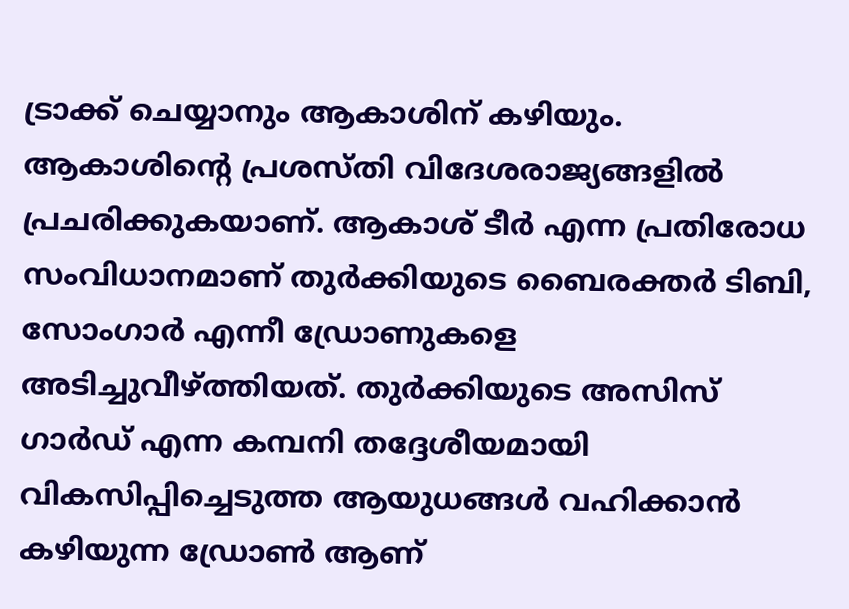ട്രാക്ക് ചെയ്യാനും ആകാശിന് കഴിയും. ആകാശിന്റെ പ്രശസ്തി വിദേശരാജ്യങ്ങളില്‍ പ്രചരിക്കുകയാണ്. ആകാശ് ടീര്‍ എന്ന പ്രതിരോധ സംവിധാനമാണ് തുര്‍ക്കിയുടെ ബൈരക്തര്‍ ടിബി, സോംഗാര്‍ എന്നീ ഡ്രോണുകളെ അടിച്ചുവീഴ്‌ത്തിയത്. തുര്‍ക്കിയുടെ അസിസ് ഗാര്‍ഡ് എന്ന കമ്പനി തദ്ദേശീയമായി വികസിപ്പിച്ചെടുത്ത ആയുധങ്ങള്‍ വഹിക്കാന്‍ കഴിയുന്ന ഡ്രോണ്‍ ആണ്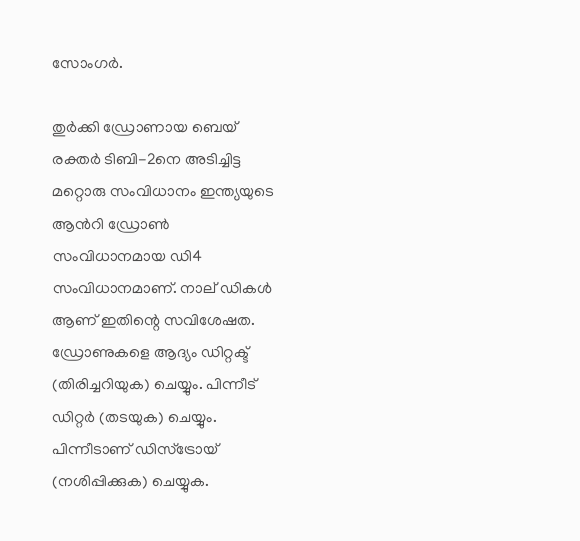സോംഗര്‍.

തുര്‍ക്കി ഡ്രോണായ ബെയ് രക്തർ ടിബി-2നെ അടിച്ചിട്ട മറ്റൊരു സംവിധാനം ഇന്ത്യയുടെ ആന്‍റി ഡ്രോണ്‍ സംവിധാനമായ ഡി4 സംവിധാനമാണ്. നാല് ഡികള്‍ ആണ് ഇതിന്റെ സവിശേഷത. ഡ്രോണുകളെ ആദ്യം ഡിറ്റക്ട് (തിരിച്ചറിയുക) ചെയ്യും. പിന്നീട് ഡിറ്റര്‍ (തടയുക) ചെയ്യും. പിന്നീടാണ് ഡിസ്ട്രോയ് (നശിപ്പിക്കുക) ചെയ്യുക.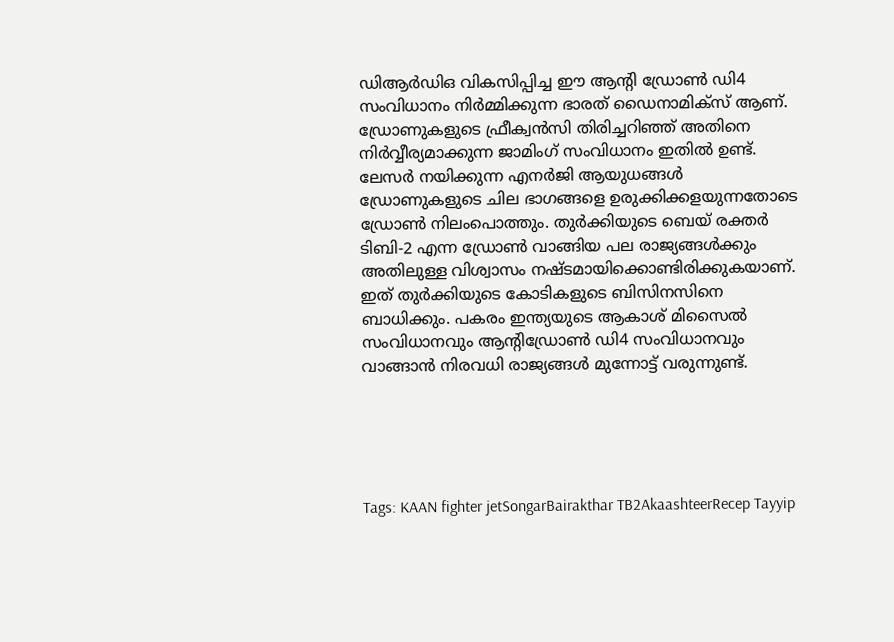ഡിആര്‍ഡിഒ വികസിപ്പിച്ച ഈ ആന്‍റി ഡ്രോണ്‍ ഡി4 സംവിധാനം നിര്‍മ്മിക്കുന്ന ഭാരത് ഡൈനാമിക്സ് ആണ്. ഡ്രോണുകളുടെ ഫ്രീക്വന്‍സി തിരിച്ചറിഞ്ഞ് അതിനെ നിര്‍വ്വീര്യമാക്കുന്ന ജാമിംഗ് സംവിധാനം ഇതില്‍ ഉണ്ട്. ലേസര്‍ നയിക്കുന്ന എനര്‍ജി ആയുധങ്ങള്‍ ഡ്രോണുകളുടെ ചില ഭാഗങ്ങളെ ഉരുക്കിക്കളയുന്നതോടെ ഡ്രോണ്‍ നിലംപൊത്തും. തുര്‍ക്കിയുടെ ബെയ് രക്തർ ടിബി-2 എന്ന ഡ്രോണ്‍ വാങ്ങിയ പല രാജ്യങ്ങള്‍ക്കും അതിലുള്ള വിശ്വാസം നഷ്ടമായിക്കൊണ്ടിരിക്കുകയാണ്. ഇത് തുര്‍ക്കിയുടെ കോടികളുടെ ബിസിനസിനെ ബാധിക്കും. പകരം ഇന്ത്യയുടെ ആകാശ് മിസൈല്‍ സംവിധാനവും ആന്‍റിഡ്രോണ്‍ ഡി4 സംവിധാനവും വാങ്ങാന്‍ നിരവധി രാജ്യങ്ങള്‍ മുന്നോട്ട് വരുന്നുണ്ട്.





Tags: KAAN fighter jetSongarBairakthar TB2AkaashteerRecep Tayyip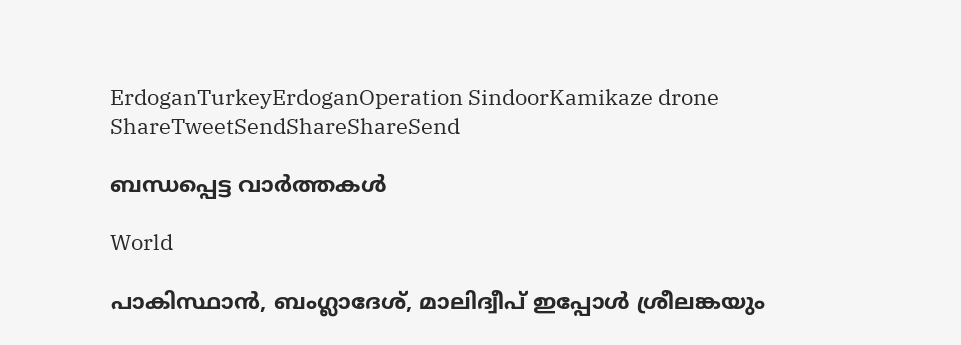ErdoganTurkeyErdoganOperation SindoorKamikaze drone
ShareTweetSendShareShareSend

ബന്ധപ്പെട്ട വാര്‍ത്തകള്‍

World

പാകിസ്ഥാൻ, ബംഗ്ലാദേശ്, മാലിദ്വീപ് ഇപ്പോൾ ശ്രീലങ്കയും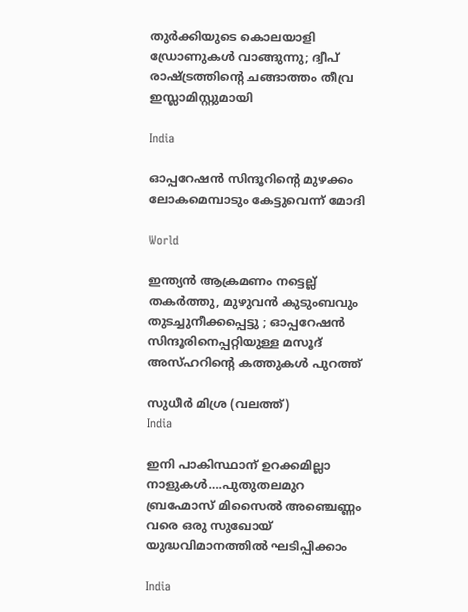തുർക്കിയുടെ കൊലയാളി ഡ്രോണുകൾ വാങ്ങുന്നു; ദ്വീപ് രാഷ്‌ട്രത്തിന്റെ ചങ്ങാത്തം തീവ്ര ഇസ്ലാമിസ്റ്റുമായി

India

ഓപ്പറേഷന്‍ സിന്ദൂറിന്റെ മുഴക്കം ലോകമെമ്പാടും കേട്ടുവെന്ന് മോദി

World

ഇന്ത്യൻ ആക്രമണം നട്ടെല്ല് തകർത്തു, മുഴുവൻ കുടുംബവും തുടച്ചുനീക്കപ്പെട്ടു ; ഓപ്പറേഷൻ സിന്ദൂരിനെപ്പറ്റിയുള്ള മസൂദ് അസ്ഹറിന്റെ കത്തുകൾ പുറത്ത്

സുധീര്‍ മിശ്ര (വലത്ത്)
India

ഇനി പാകിസ്ഥാന് ഉറക്കമില്ലാ നാളുകള്‍….പുതുതലമുറ ബ്രഹ്മോസ് മിസൈല്‍ അഞ്ചെണ്ണം വരെ ഒരു സുഖോയ് യുദ്ധവിമാനത്തില്‍ ഘടിപ്പിക്കാം

India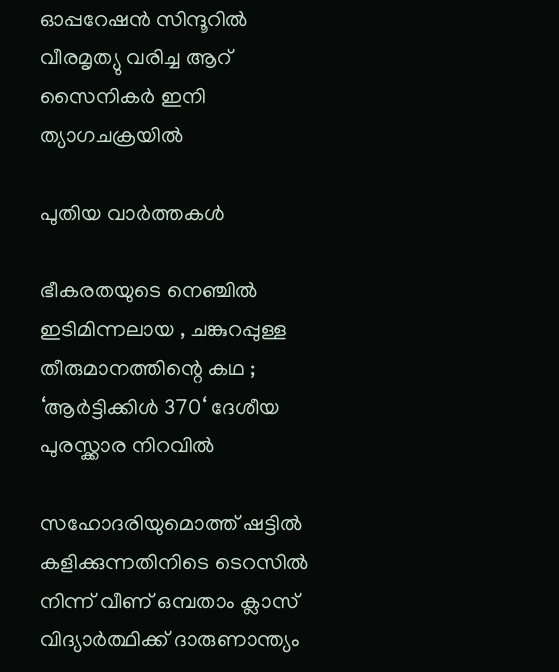ഓപ്പറേഷന്‍ സിന്ദൂറില്‍ വീരമൃത്യു വരിച്ച ആറ് സൈനികര്‍ ഇനി ത്യാഗചക്രയില്‍

പുതിയ വാര്‍ത്തകള്‍

ഭീകരതയുടെ നെഞ്ചിൽ ഇടിമിന്നലായ , ചങ്കുറപ്പുള്ള തീരുമാനത്തിന്റെ കഥ ; ‘ആർട്ടിക്കിൾ 370‘ ദേശീയ പുരസ്ക്കാര നിറവിൽ

സഹോദരിയുമൊത്ത് ഷട്ടില്‍ കളിക്കുന്നതിനിടെ ടെറസില്‍ നിന്ന് വീണ് ഒമ്പതാം ക്ലാസ് വിദ്യാര്‍ത്ഥിക്ക് ദാരുണാന്ത്യം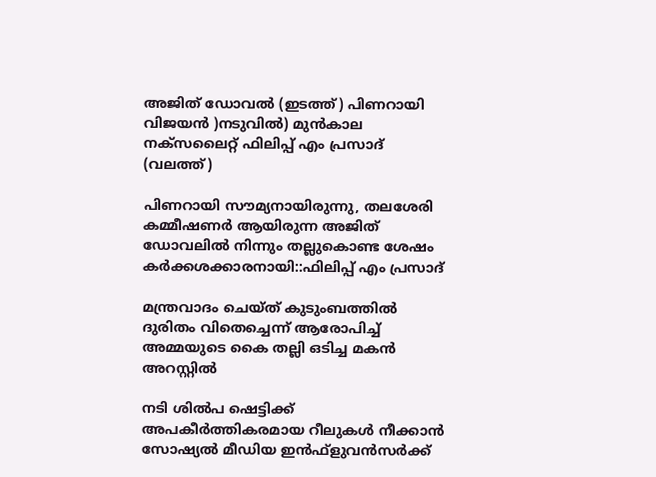അജിത് ഡോവല്‍ (ഇടത്ത്) പിണറായി വിജയന്‍ )നടുവില്‍) മുന്‍കാല നക്സലൈറ്റ് ഫിലിപ്പ് എം പ്രസാദ് (വലത്ത്)

പിണറായി സൗമ്യനായിരുന്നു, തലശേരി കമ്മീഷണര്‍ ആയിരുന്ന അജിത് ഡോവലില്‍ നിന്നും തല്ലുകൊണ്ട ശേഷം കര്‍ക്കശക്കാരനായി::ഫിലിപ്പ് എം പ്രസാദ്

മന്ത്രവാദം ചെയ്ത് കുടുംബത്തില്‍ ദുരിതം വിതെച്ചെന്ന് ആരോപിച്ച് അമ്മയുടെ കൈ തല്ലി ഒടിച്ച മകന്‍ അറസ്റ്റില്‍

നടി ശില്‍പ ഷെട്ടിക്ക് അപകീര്‍ത്തികരമായ റീലുകള്‍ നീക്കാന്‍ സോഷ്യല്‍ മീഡിയ ഇന്‍ഫ്‌ളുവന്‍സര്‍ക്ക്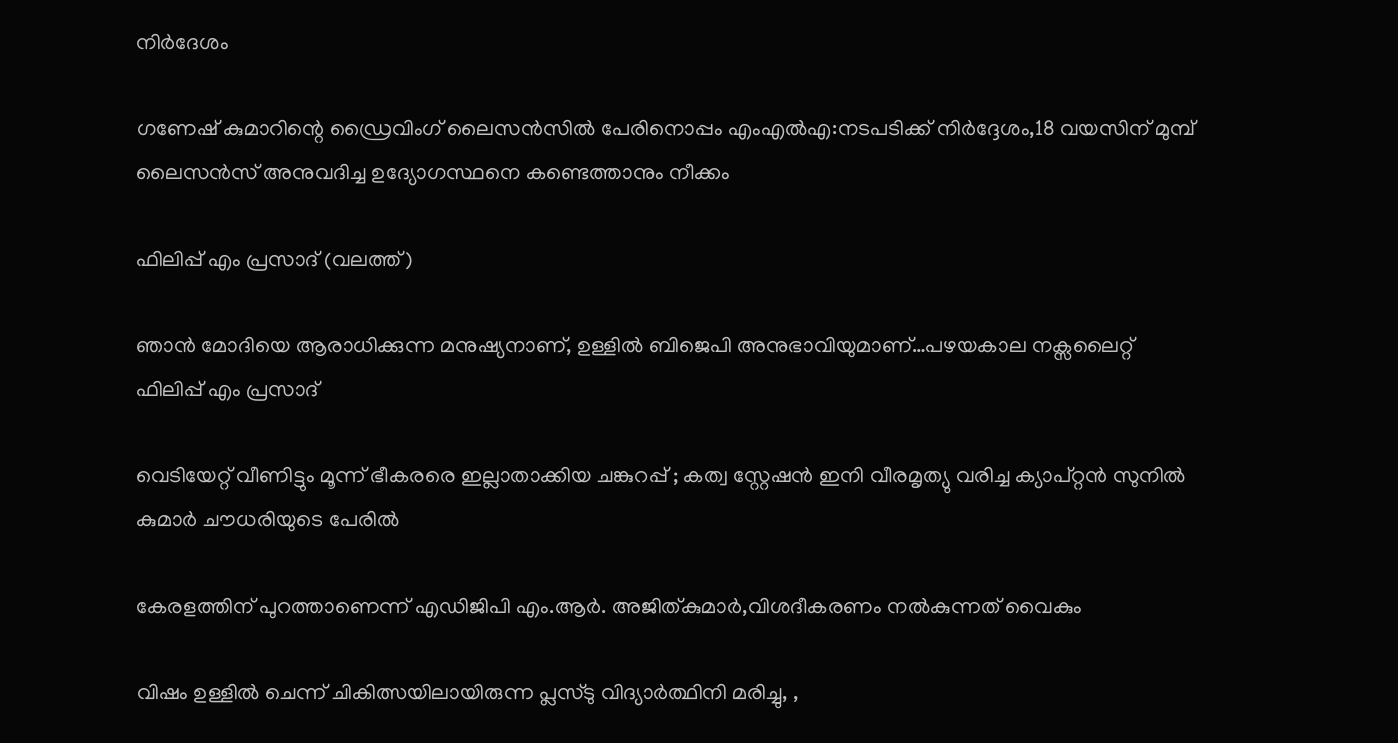നിര്‍ദേശം

ഗണേഷ് കുമാറിന്റെ ഡ്രൈവിംഗ് ലൈസന്‍സില്‍ പേരിനൊപ്പം എംഎല്‍എ:നടപടിക്ക് നിര്‍ദ്ദേശം,18 വയസിന് മുമ്പ് ലൈസന്‍സ് അനുവദിച്ച ഉദ്യോഗസ്ഥനെ കണ്ടെത്താനും നീക്കം

ഫിലിപ്പ് എം പ്രസാദ് (വലത്ത്)

ഞാന്‍ മോദിയെ ആരാധിക്കുന്ന മനുഷ്യനാണ്, ഉള്ളില്‍ ബിജെപി അനുഭാവിയുമാണ്…പഴയകാല നക്സലൈറ്റ് ഫിലിപ്പ് എം പ്രസാദ്

വെടിയേറ്റ് വീണിട്ടും മൂന്ന് ഭീകരരെ ഇല്ലാതാക്കിയ ചങ്കുറപ്പ് ; കത്വ സ്റ്റേഷൻ ഇനി വീരമൃത്യു വരിച്ച ക്യാപ്റ്റൻ സുനിൽ കുമാർ ചൗധരിയുടെ പേരിൽ

കേരളത്തിന് പുറത്താണെന്ന് എഡിജിപി എം.ആര്‍. അജിത്കുമാര്‍,വിശദീകരണം നല്‍കുന്നത് വൈകും

വിഷം ഉള്ളില്‍ ചെന്ന് ചികിത്സയിലായിരുന്ന പ്ലസ്ടു വിദ്യാര്‍ത്ഥിനി മരിച്ചു, ,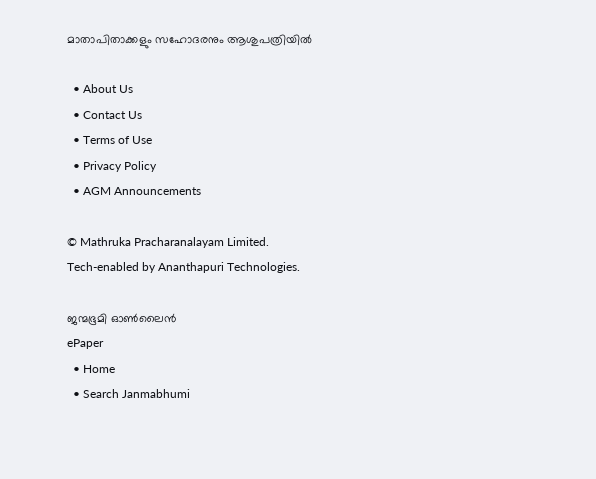മാതാപിതാക്കളും സഹോദരനും ആശുപത്രിയില്‍

  • About Us
  • Contact Us
  • Terms of Use
  • Privacy Policy
  • AGM Announcements

© Mathruka Pracharanalayam Limited.
Tech-enabled by Ananthapuri Technologies.

ജന്മഭൂമി ഓണ്‍ലൈന്‍
ePaper
  • Home
  • Search Janmabhumi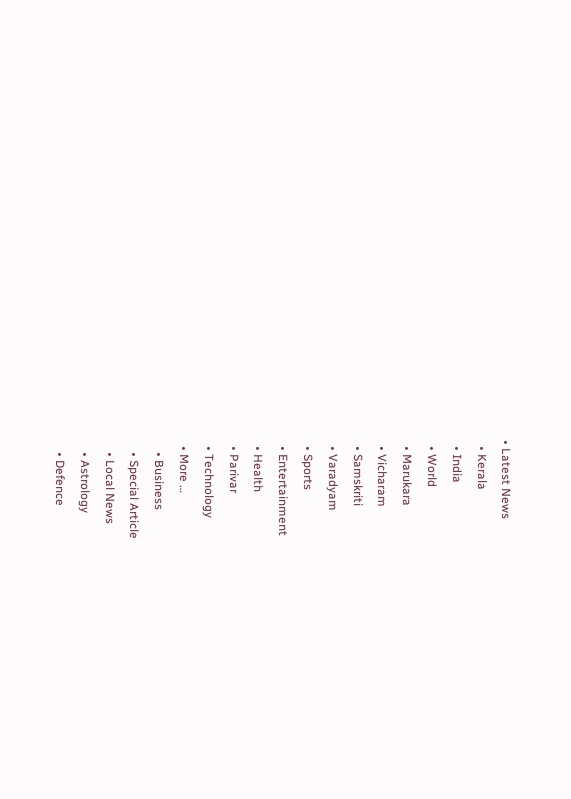• Latest News
  • Kerala
  • India
  • World
  • Marukara
  • Vicharam
  • Samskriti
  • Varadyam
  • Sports
  • Entertainment
  • Health
  • Parivar
  • Technology
  • More …
    • Business
    • Special Article
    • Local News
    • Astrology
    • Defence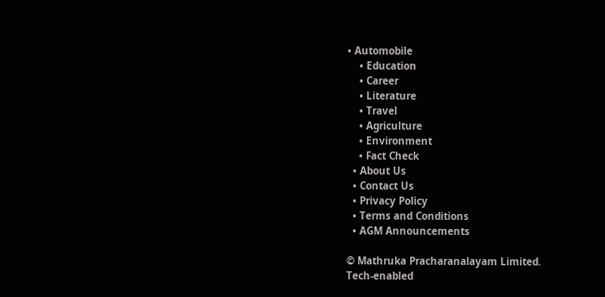• Automobile
    • Education
    • Career
    • Literature
    • Travel
    • Agriculture
    • Environment
    • Fact Check
  • About Us
  • Contact Us
  • Privacy Policy
  • Terms and Conditions
  • AGM Announcements

© Mathruka Pracharanalayam Limited.
Tech-enabled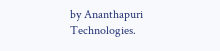by Ananthapuri Technologies.